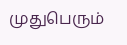முதுபெரும்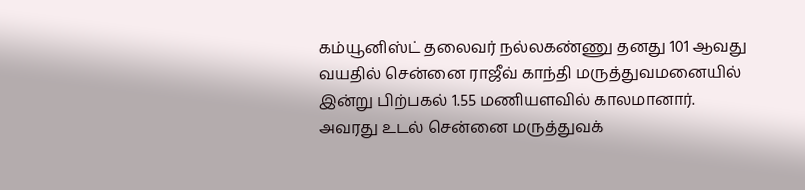கம்யூனிஸ்ட் தலைவர் நல்லகண்ணு தனது 101 ஆவது வயதில் சென்னை ராஜீவ் காந்தி மருத்துவமனையில் இன்று பிற்பகல் 1.55 மணியளவில் காலமானார். அவரது உடல் சென்னை மருத்துவக்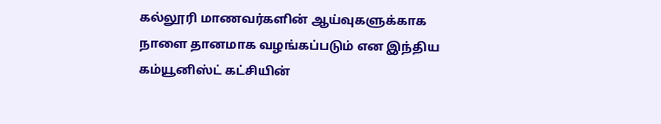கல்லூரி மாணவர்களின் ஆய்வுகளுக்காக நாளை தானமாக வழங்கப்படும் என இந்திய கம்யூனிஸ்ட் கட்சியின்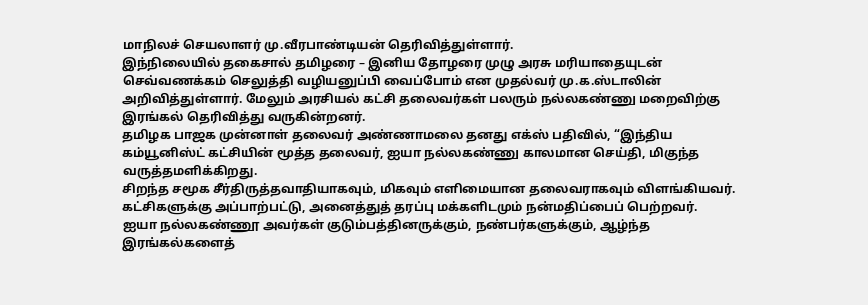மாநிலச் செயலாளர் மு.வீரபாண்டியன் தெரிவித்துள்ளார்.
இந்நிலையில் தகைசால் தமிழரை – இனிய தோழரை முழு அரசு மரியாதையுடன் செவ்வணக்கம் செலுத்தி வழியனுப்பி வைப்போம் என முதல்வர் மு.க.ஸ்டாலின் அறிவித்துள்ளார். மேலும் அரசியல் கட்சி தலைவர்கள் பலரும் நல்லகண்ணு மறைவிற்கு இரங்கல் தெரிவித்து வருகின்றனர்.
தமிழக பாஜக முன்னாள் தலைவர் அண்ணாமலை தனது எக்ஸ் பதிவில், “இந்திய கம்யூனிஸ்ட் கட்சியின் மூத்த தலைவர், ஐயா நல்லகண்ணு காலமான செய்தி, மிகுந்த வருத்தமளிக்கிறது.
சிறந்த சமூக சீர்திருத்தவாதியாகவும், மிகவும் எளிமையான தலைவராகவும் விளங்கியவர். கட்சிகளுக்கு அப்பாற்பட்டு, அனைத்துத் தரப்பு மக்களிடமும் நன்மதிப்பைப் பெற்றவர்.
ஐயா நல்லகண்ணூ அவர்கள் குடும்பத்தினருக்கும், நண்பர்களுக்கும், ஆழ்ந்த இரங்கல்களைத்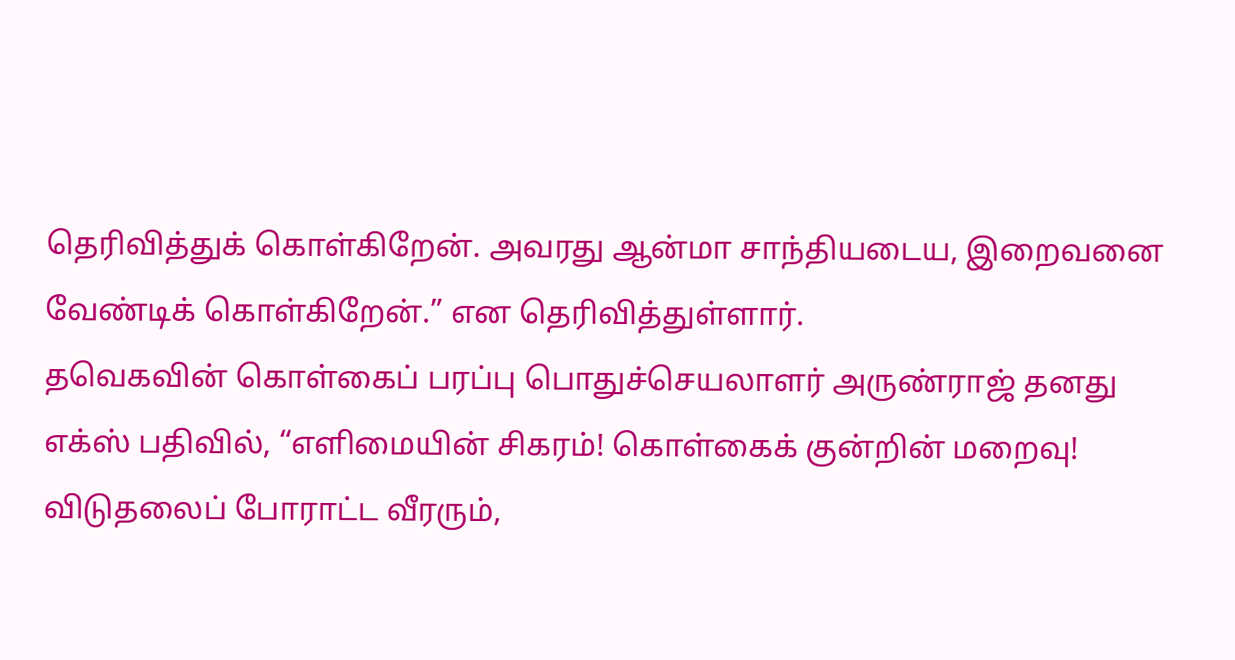தெரிவித்துக் கொள்கிறேன். அவரது ஆன்மா சாந்தியடைய, இறைவனை வேண்டிக் கொள்கிறேன்.” என தெரிவித்துள்ளார்.
தவெகவின் கொள்கைப் பரப்பு பொதுச்செயலாளர் அருண்ராஜ் தனது எக்ஸ் பதிவில், “எளிமையின் சிகரம்! கொள்கைக் குன்றின் மறைவு!
விடுதலைப் போராட்ட வீரரும்,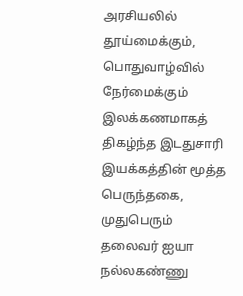அரசியலில் தூய்மைக்கும், பொதுவாழ்வில் நேர்மைக்கும் இலக்கணமாகத் திகழ்ந்த இடதுசாரி இயக்கத்தின் மூத்த பெருந்தகை, முதுபெரும் தலைவர் ஐயா நல்லகண்ணு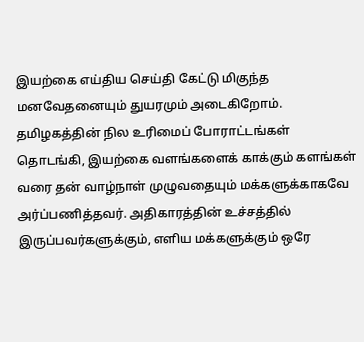இயற்கை எய்திய செய்தி கேட்டு மிகுந்த மனவேதனையும் துயரமும் அடைகிறோம்.
தமிழகத்தின் நில உரிமைப் போராட்டங்கள் தொடங்கி, இயற்கை வளங்களைக் காக்கும் களங்கள் வரை தன் வாழ்நாள் முழுவதையும் மக்களுக்காகவே அர்ப்பணித்தவர். அதிகாரத்தின் உச்சத்தில் இருப்பவர்களுக்கும், எளிய மக்களுக்கும் ஒரே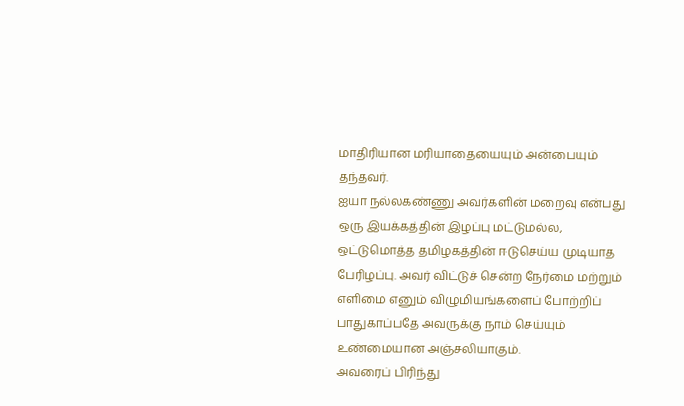மாதிரியான மரியாதையையும் அன்பையும் தந்தவர்.
ஐயா நல்லகண்ணு அவர்களின் மறைவு என்பது ஒரு இயக்கத்தின் இழப்பு மட்டுமல்ல, ஒட்டுமொத்த தமிழகத்தின் ஈடுசெய்ய முடியாத பேரிழப்பு. அவர் விட்டுச் சென்ற நேர்மை மற்றும் எளிமை எனும் விழுமியங்களைப் போற்றிப் பாதுகாப்பதே அவருக்கு நாம் செய்யும் உண்மையான அஞ்சலியாகும்.
அவரைப் பிரிந்து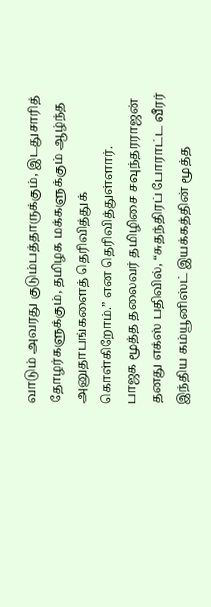வாடும் அவரது குடும்பத்தாருக்கும், இடதுசாரித் தோழர்களுக்கும், தமிழக மக்களுக்கும் ஆழ்ந்த அனுதாபங்களைத் தெரிவித்துக் கொள்கிறோம்.” என தெரிவித்துள்ளார்.
பாஜக மூத்த தலைவர் தமிழிசை சவுந்தரராஜன் தனது எக்ஸ் பதிவில், “சுதந்திரப் போராட்ட வீரர்
இந்திய கம்யூனிஸ்ட் இயக்கத்தின் மூத்த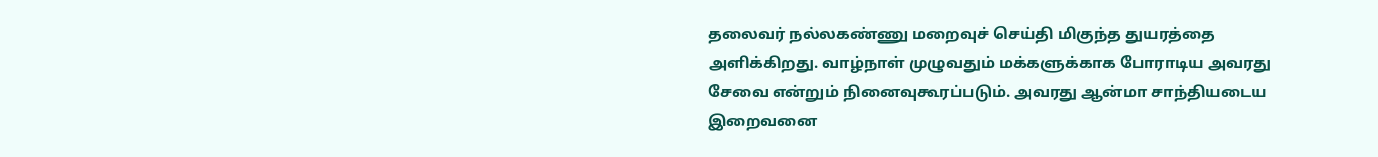தலைவர் நல்லகண்ணு மறைவுச் செய்தி மிகுந்த துயரத்தை அளிக்கிறது. வாழ்நாள் முழுவதும் மக்களுக்காக போராடிய அவரது சேவை என்றும் நினைவுகூரப்படும். அவரது ஆன்மா சாந்தியடைய இறைவனை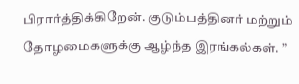பிரார்த்திக்கிறேன். குடும்பத்தினர் மற்றும் தோழமைகளுக்கு ஆழ்ந்த இரங்கல்கள். ”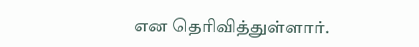என தெரிவித்துள்ளார்.